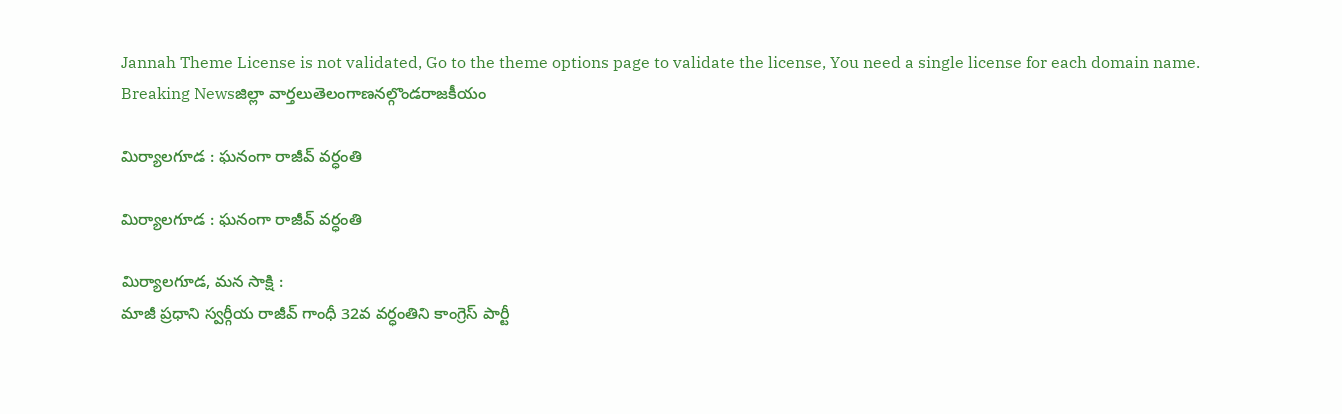Jannah Theme License is not validated, Go to the theme options page to validate the license, You need a single license for each domain name.
Breaking Newsజిల్లా వార్తలుతెలంగాణనల్గొండరాజకీయం

మిర్యాలగూడ : ఘనంగా రాజీవ్ వర్ధంతి

మిర్యాలగూడ : ఘనంగా రాజీవ్ వర్ధంతి

మిర్యాలగూడ, మన సాక్షి :
మాజీ ప్రధాని స్వర్గీయ రాజీవ్ గాంధీ 32వ వర్ధంతిని కాంగ్రెస్ పార్టీ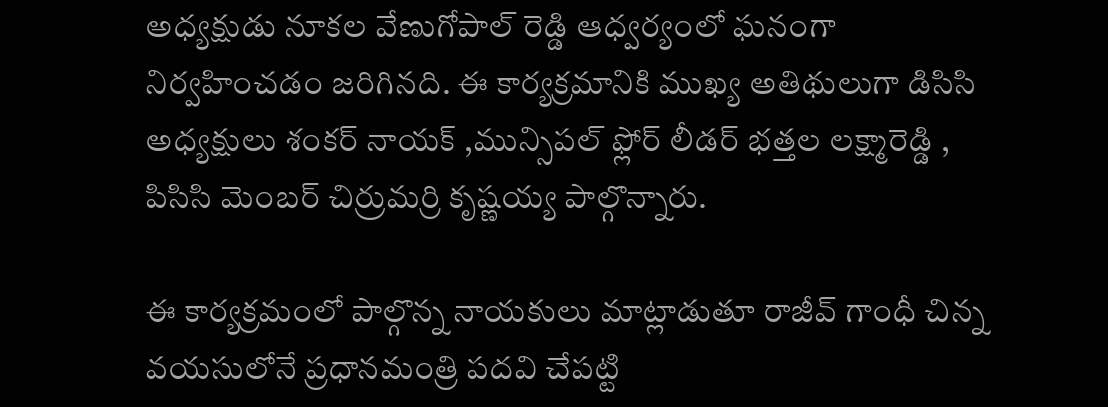అధ్యక్షుడు నూకల వేణుగోపాల్ రెడ్డి ఆధ్వర్యంలో ఘనంగా నిర్వహించడం జరిగినది. ఈ కార్యక్రమానికి ముఖ్య అతిథులుగా డిసిసి అధ్యక్షులు శంకర్ నాయక్ ,మున్సిపల్ ఫ్లోర్ లీడర్ భత్తల లక్ష్మారెడ్డి , పిసిసి మెంబర్ చిర్రుమర్రి కృష్ణయ్య పాల్గొన్నారు.

ఈ కార్యక్రమంలో పాల్గొన్న నాయకులు మాట్లాడుతూ రాజీవ్ గాంధీ చిన్న వయసులోనే ప్రధానమంత్రి పదవి చేపట్టి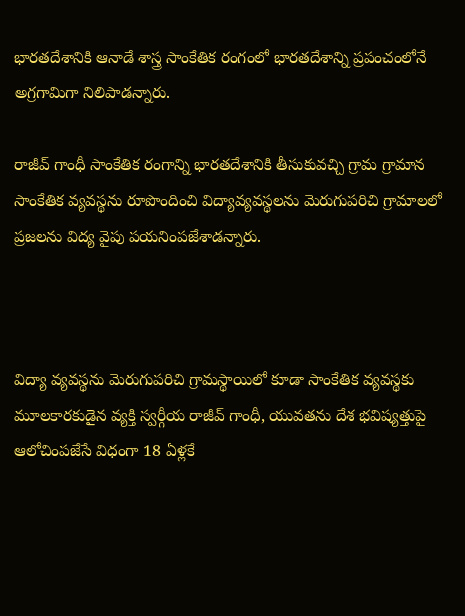భారతదేశానికి ఆనాడే శాస్త్ర సాంకేతిక రంగంలో భారతదేశాన్ని ప్రపంచంలోనే అగ్రగామిగా నిలిపాడన్నారు.

రాజీవ్ గాంధీ సాంకేతిక రంగాన్ని భారతదేశానికి తీసుకువచ్చి గ్రామ గ్రామాన సాంకేతిక వ్యవస్థను రూపొందించి విద్యావ్యవస్థలను మెరుగుపరిచి గ్రామాలలో ప్రజలను విద్య వైపు పయనింపజేశాడన్నారు.



విద్యా వ్యవస్థను మెరుగుపరిచి గ్రామస్థాయిలో కూడా సాంకేతిక వ్యవస్థకు మూలకారకుడైన వ్యక్తి స్వర్గీయ రాజీవ్ గాంధీ, యువతను దేశ భవిష్యత్తుపై ఆలోచింపజేసే విధంగా 18 ఏళ్లకే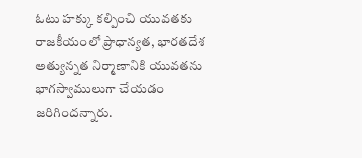ఓటు హక్కు కల్పించి యువతకు రాజకీయంలో ప్రాధాన్యత, భారతదేశ అత్యున్నత నిర్మాణానికి యువతను భాగస్వాములుగా చేయడం జరిగిందన్నారు.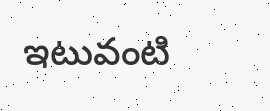ఇటువంటి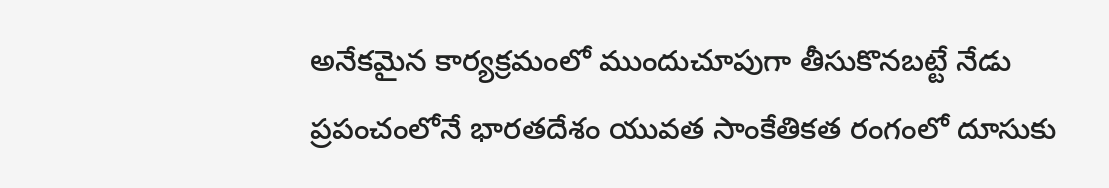అనేకమైన కార్యక్రమంలో ముందుచూపుగా తీసుకొనబట్టే నేడు ప్రపంచంలోనే భారతదేశం యువత సాంకేతికత రంగంలో దూసుకు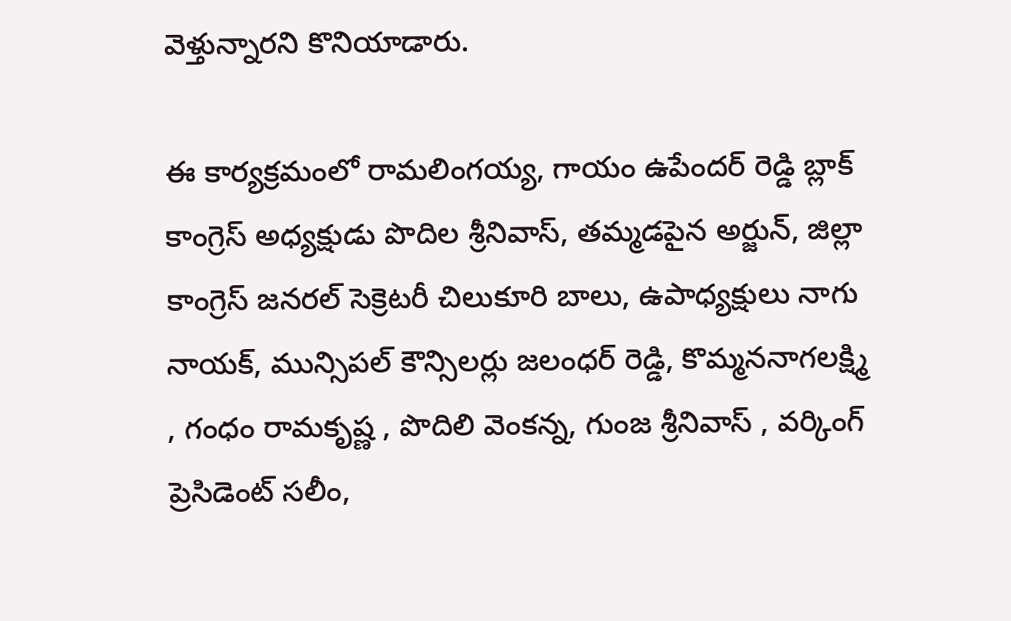వెళ్తున్నారని కొనియాడారు.

ఈ కార్యక్రమంలో రామలింగయ్య, గాయం ఉపేందర్ రెడ్డి బ్లాక్ కాంగ్రెస్ అధ్యక్షుడు పొదిల శ్రీనివాస్, తమ్మడపైన అర్జున్, జిల్లా కాంగ్రెస్ జనరల్ సెక్రెటరీ చిలుకూరి బాలు, ఉపాధ్యక్షులు నాగు నాయక్, మున్సిపల్ కౌన్సిలర్లు జలంధర్ రెడ్డి, కొమ్మననాగలక్ష్మి , గంధం రామకృష్ణ , పొదిలి వెంకన్న, గుంజ శ్రీనివాస్ , వర్కింగ్ ప్రెసిడెంట్ సలీం,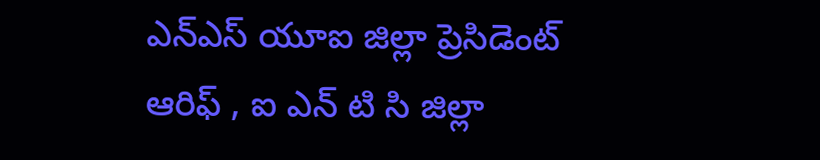ఎన్ఎస్ యూఐ జిల్లా ప్రెసిడెంట్ ఆరిఫ్ , ఐ ఎన్ టి సి జిల్లా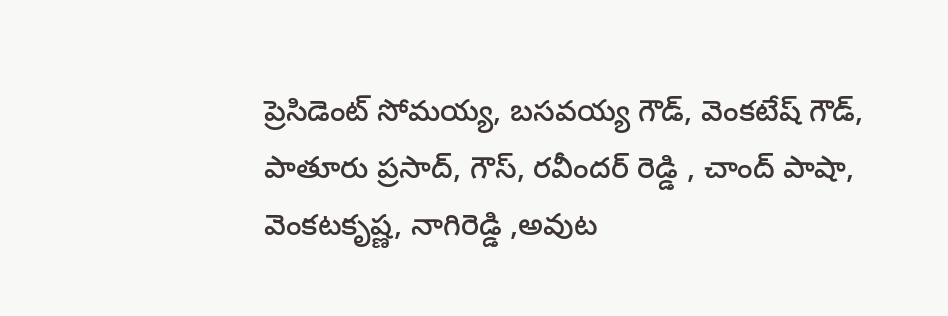ప్రెసిడెంట్ సోమయ్య, బసవయ్య గౌడ్, వెంకటేష్ గౌడ్, పాతూరు ప్రసాద్, గౌస్, రవీందర్ రెడ్డి , చాంద్ పాషా, వెంకటకృష్ణ, నాగిరెడ్డి ,అవుట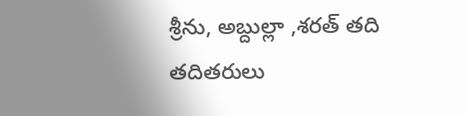శ్రీను, అబ్దుల్లా ,శరత్ తది తదితరులు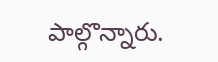పాల్గొన్నారు.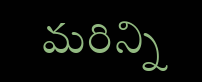మరిన్ని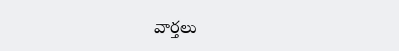వార్తలు